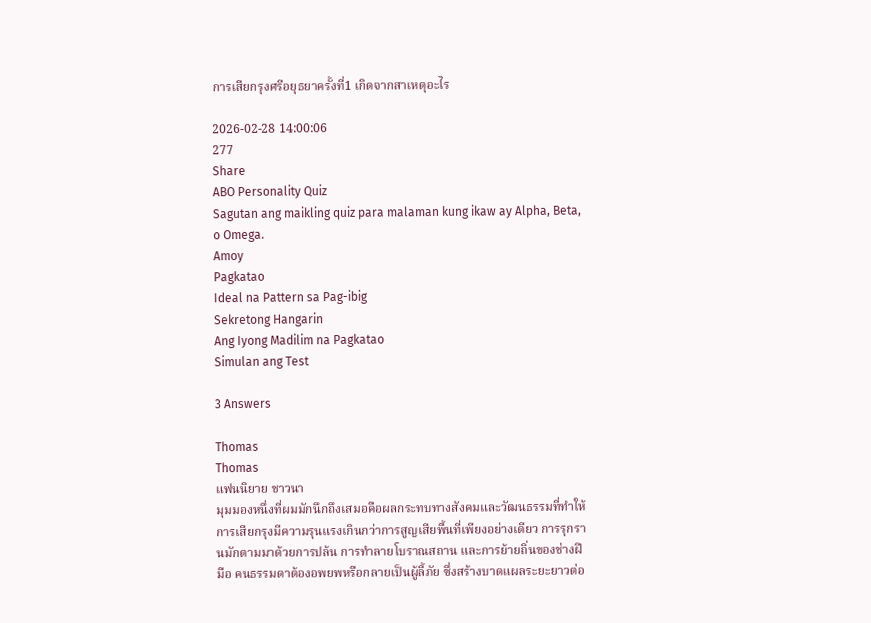การเสียกรุงศรีอยุธยาครั้งที่1 เกิดจากสาเหตุอะไร

2026-02-28 14:00:06
277
Share
ABO Personality Quiz
Sagutan ang maikling quiz para malaman kung ikaw ay Alpha, Beta, o Omega.
Amoy
Pagkatao
Ideal na Pattern sa Pag-ibig
Sekretong Hangarin
Ang Iyong Madilim na Pagkatao
Simulan ang Test

3 Answers

Thomas
Thomas
แฟนนิยาย ชาวนา
มุมมองหนึ่งที่ผมมักนึกถึงเสมอคือผลกระทบทางสังคมและวัฒนธรรมที่ทำให้การเสียกรุงมีความรุนแรงเกินกว่าการสูญเสียพื้นที่เพียงอย่างเดียว การรุกรานมักตามมาด้วยการปล้น การทำลายโบราณสถาน และการย้ายถิ่นของช่างฝีมือ คนธรรมดาต้องอพยพหรือกลายเป็นผู้ลี้ภัย ซึ่งสร้างบาดแผลระยะยาวต่อ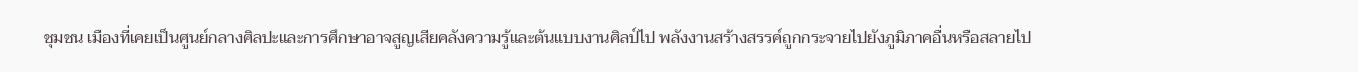ชุมชน เมืองที่เคยเป็นศูนย์กลางศิลปะและการศึกษาอาจสูญเสียคลังความรู้และต้นแบบงานศิลป์ไป พลังงานสร้างสรรค์ถูกกระจายไปยังภูมิภาคอื่นหรือสลายไป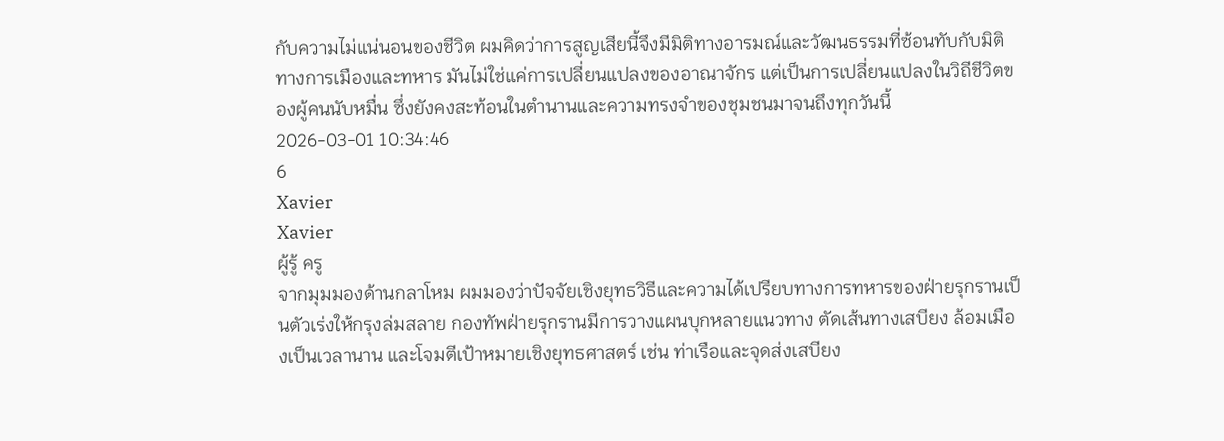กับความไม่แน่นอนของชีวิต ผมคิดว่าการสูญเสียนี้จึงมีมิติทางอารมณ์และวัฒนธรรมที่ซ้อนทับกับมิติทางการเมืองและทหาร มันไม่ใช่แค่การเปลี่ยนแปลงของอาณาจักร แต่เป็นการเปลี่ยนแปลงในวิถีชีวิตของผู้คนนับหมื่น ซึ่งยังคงสะท้อนในตำนานและความทรงจำของชุมชนมาจนถึงทุกวันนี้
2026-03-01 10:34:46
6
Xavier
Xavier
ผู้รู้ ครู
จากมุมมองด้านกลาโหม ผมมองว่าปัจจัยเชิงยุทธวิธีและความได้เปรียบทางการทหารของฝ่ายรุกรานเป็นตัวเร่งให้กรุงล่มสลาย กองทัพฝ่ายรุกรานมีการวางแผนบุกหลายแนวทาง ตัดเส้นทางเสบียง ล้อมเมืองเป็นเวลานาน และโจมตีเป้าหมายเชิงยุทธศาสตร์ เช่น ท่าเรือและจุดส่งเสบียง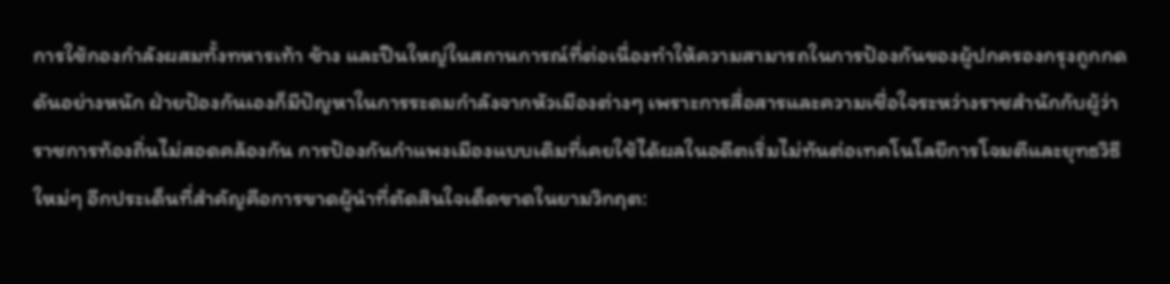การใช้กองกำลังผสมทั้งทหารเท้า ช้าง และปืนใหญ่ในสถานการณ์ที่ต่อเนื่องทำให้ความสามารถในการป้องกันของผู้ปกครองกรุงถูกกดดันอย่างหนัก ฝ่ายป้องกันเองก็มีปัญหาในการระดมกำลังจากหัวเมืองต่างๆ เพราะการสื่อสารและความเชื่อใจระหว่างราชสำนักกับผู้ว่าราชการท้องถิ่นไม่สอดคล้องกัน การป้องกันกำแพงเมืองแบบเดิมที่เคยใช้ได้ผลในอดีตเริ่มไม่ทันต่อเทคโนโลยีการโจมตีและยุทธวิธีใหม่ๆ อีกประเด็นที่สำคัญคือการขาดผู้นำที่ตัดสินใจเด็ดขาดในยามวิกฤต: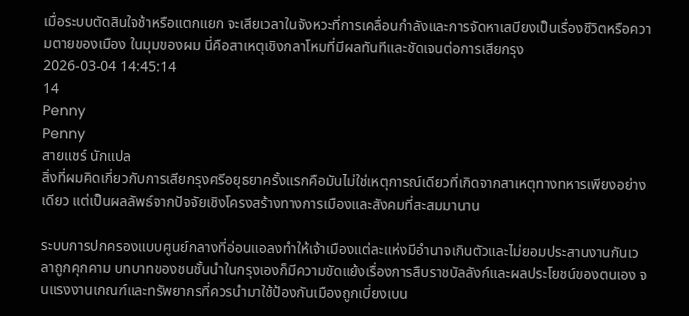เมื่อระบบตัดสินใจช้าหรือแตกแยก จะเสียเวลาในจังหวะที่การเคลื่อนกำลังและการจัดหาเสบียงเป็นเรื่องชีวิตหรือความตายของเมือง ในมุมของผม นี่คือสาเหตุเชิงกลาโหมที่มีผลทันทีและชัดเจนต่อการเสียกรุง
2026-03-04 14:45:14
14
Penny
Penny
สายแชร์ นักแปล
สิ่งที่ผมคิดเกี่ยวกับการเสียกรุงศรีอยุธยาครั้งแรกคือมันไม่ใช่เหตุการณ์เดียวที่เกิดจากสาเหตุทางทหารเพียงอย่างเดียว แต่เป็นผลลัพธ์จากปัจจัยเชิงโครงสร้างทางการเมืองและสังคมที่สะสมมานาน

ระบบการปกครองแบบศูนย์กลางที่อ่อนแอลงทำให้เจ้าเมืองแต่ละแห่งมีอำนาจเกินตัวและไม่ยอมประสานงานกันเวลาถูกคุกคาม บทบาทของชนชั้นนำในกรุงเองก็มีความขัดแย้งเรื่องการสืบราชบัลลังก์และผลประโยชน์ของตนเอง จนแรงงานเกณฑ์และทรัพยากรที่ควรนำมาใช้ป้องกันเมืองถูกเบี่ยงเบน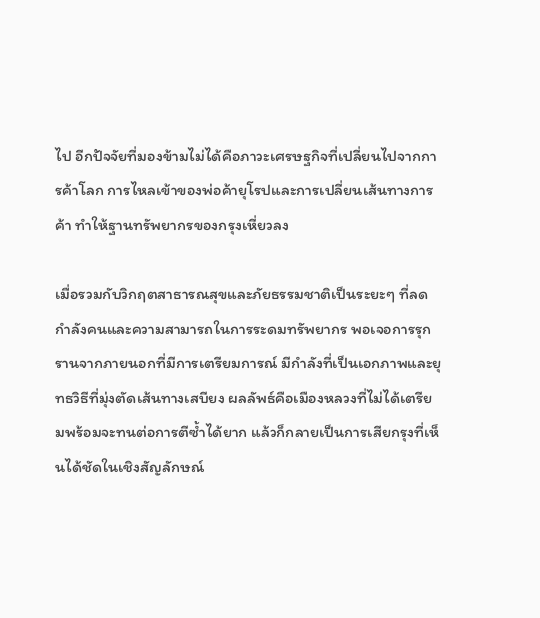ไป อีกปัจจัยที่มองข้ามไม่ได้คือภาวะเศรษฐกิจที่เปลี่ยนไปจากการค้าโลก การไหลเข้าของพ่อค้ายุโรปและการเปลี่ยนเส้นทางการค้า ทำให้ฐานทรัพยากรของกรุงเหี่ยวลง

เมื่อรวมกับวิกฤตสาธารณสุขและภัยธรรมชาติเป็นระยะๆ ที่ลดกำลังคนและความสามารถในการระดมทรัพยากร พอเจอการรุกรานจากภายนอกที่มีการเตรียมการณ์ มีกำลังที่เป็นเอกภาพและยุทธวิธีที่มุ่งตัดเส้นทางเสบียง ผลลัพธ์คือเมืองหลวงที่ไม่ได้เตรียมพร้อมจะทนต่อการตีซ้ำได้ยาก แล้วก็กลายเป็นการเสียกรุงที่เห็นได้ชัดในเชิงสัญลักษณ์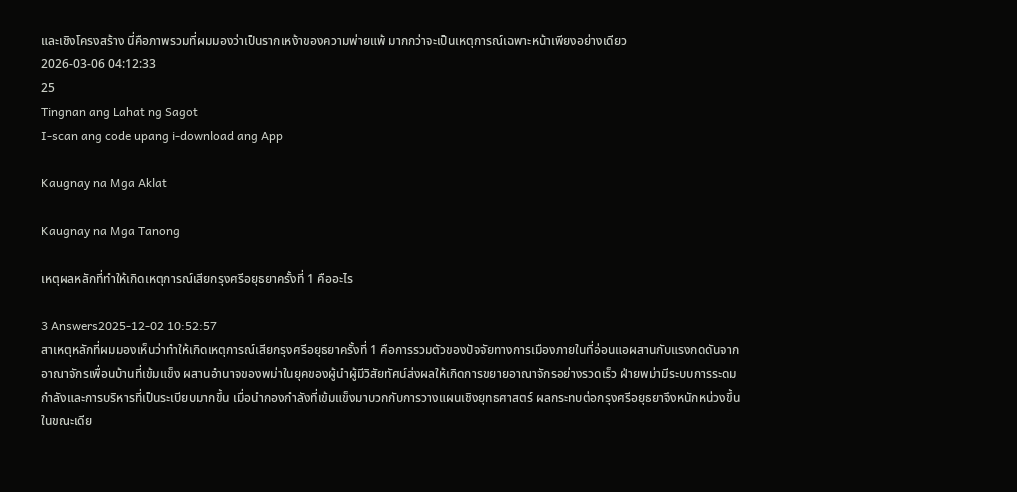และเชิงโครงสร้าง นี่คือภาพรวมที่ผมมองว่าเป็นรากเหง้าของความพ่ายแพ้ มากกว่าจะเป็นเหตุการณ์เฉพาะหน้าเพียงอย่างเดียว
2026-03-06 04:12:33
25
Tingnan ang Lahat ng Sagot
I-scan ang code upang i-download ang App

Kaugnay na Mga Aklat

Kaugnay na Mga Tanong

เหตุผลหลักที่ทำให้เกิดเหตุการณ์เสียกรุงศรีอยุธยาครั้งที่ 1 คืออะไร

3 Answers2025-12-02 10:52:57
สาเหตุหลักที่ผมมองเห็นว่าทำให้เกิดเหตุการณ์เสียกรุงศรีอยุธยาครั้งที่ 1 คือการรวมตัวของปัจจัยทางการเมืองภายในที่อ่อนแอผสานกับแรงกดดันจากอาณาจักรเพื่อนบ้านที่เข้มแข็ง ผสานอำนาจของพม่าในยุคของผู้นำผู้มีวิสัยทัศน์ส่งผลให้เกิดการขยายอาณาจักรอย่างรวดเร็ว ฝ่ายพม่ามีระบบการระดมกำลังและการบริหารที่เป็นระเบียบมากขึ้น เมื่อนำกองกำลังที่เข้มแข็งมาบวกกับการวางแผนเชิงยุทธศาสตร์ ผลกระทบต่อกรุงศรีอยุธยาจึงหนักหน่วงขึ้น ในขณะเดีย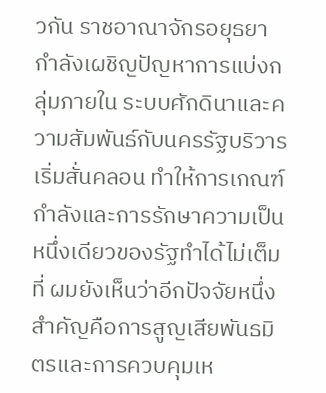วกัน ราชอาณาจักรอยุธยากำลังเผชิญปัญหาการแบ่งกลุ่มภายใน ระบบศักดินาและความสัมพันธ์กับนครรัฐบริวารเริ่มสั่นคลอน ทำให้การเกณฑ์กำลังและการรักษาความเป็นหนึ่งเดียวของรัฐทำได้ไม่เต็มที่ ผมยังเห็นว่าอีกปัจจัยหนึ่งสำคัญคือการสูญเสียพันธมิตรและการควบคุมเห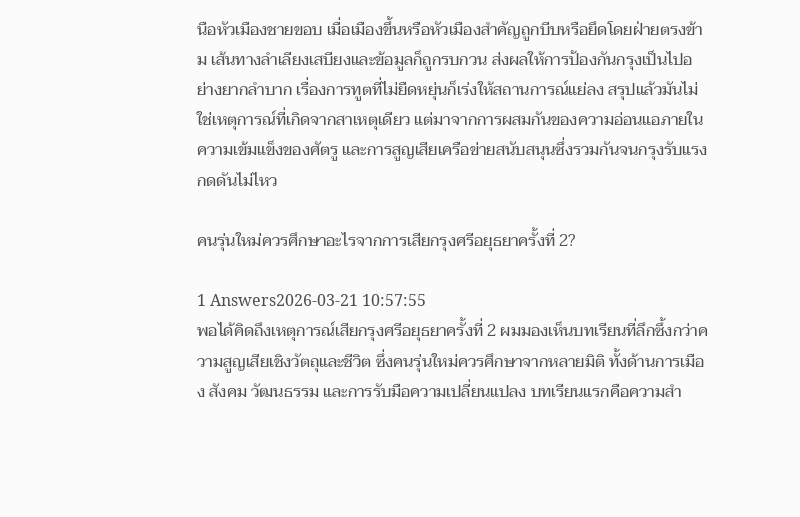นือหัวเมืองชายขอบ เมื่อเมืองขึ้นหรือหัวเมืองสำคัญถูกบีบหรือยึดโดยฝ่ายตรงข้าม เส้นทางลำเลียงเสบียงและข้อมูลก็ถูกรบกวน ส่งผลให้การป้องกันกรุงเป็นไปอย่างยากลำบาก เรื่องการทูตที่ไม่ยืดหยุ่นก็เร่งให้สถานการณ์แย่ลง สรุปแล้วมันไม่ใช่เหตุการณ์ที่เกิดจากสาเหตุเดียว แต่มาจากการผสมกันของความอ่อนแอภายใน ความเข้มแข็งของศัตรู และการสูญเสียเครือข่ายสนับสนุนซึ่งรวมกันจนกรุงรับแรงกดดันไม่ไหว

คนรุ่นใหม่ควรศึกษาอะไรจากการเสียกรุงศรีอยุธยาครั้งที่ 2?

1 Answers2026-03-21 10:57:55
พอได้คิดถึงเหตุการณ์เสียกรุงศรีอยุธยาครั้งที่ 2 ผมมองเห็นบทเรียนที่ลึกซึ้งกว่าความสูญเสียเชิงวัตถุและชีวิต ซึ่งคนรุ่นใหม่ควรศึกษาจากหลายมิติ ทั้งด้านการเมือง สังคม วัฒนธรรม และการรับมือความเปลี่ยนแปลง บทเรียนแรกคือความสำ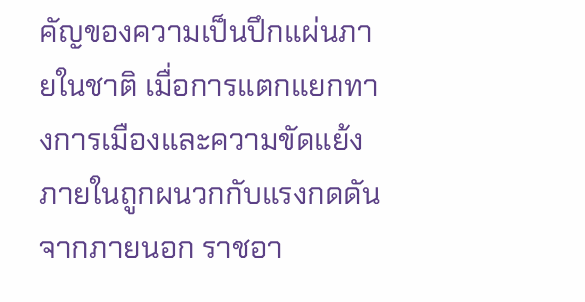คัญของความเป็นปึกแผ่นภายในชาติ เมื่อการแตกแยกทางการเมืองและความขัดแย้งภายในถูกผนวกกับแรงกดดันจากภายนอก ราชอา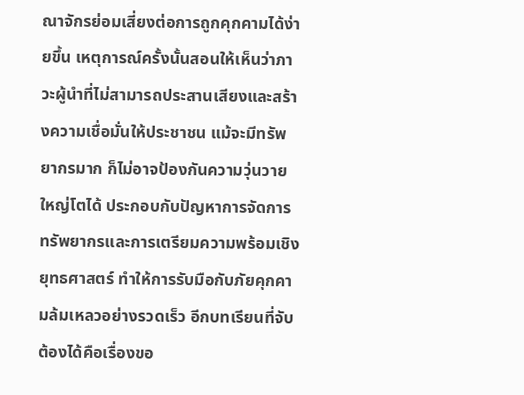ณาจักรย่อมเสี่ยงต่อการถูกคุกคามได้ง่ายขึ้น เหตุการณ์ครั้งนั้นสอนให้เห็นว่าภาวะผู้นำที่ไม่สามารถประสานเสียงและสร้างความเชื่อมั่นให้ประชาชน แม้จะมีทรัพยากรมาก ก็ไม่อาจป้องกันความวุ่นวายใหญ่โตได้ ประกอบกับปัญหาการจัดการทรัพยากรและการเตรียมความพร้อมเชิงยุทธศาสตร์ ทำให้การรับมือกับภัยคุกคามล้มเหลวอย่างรวดเร็ว อีกบทเรียนที่จับต้องได้คือเรื่องขอ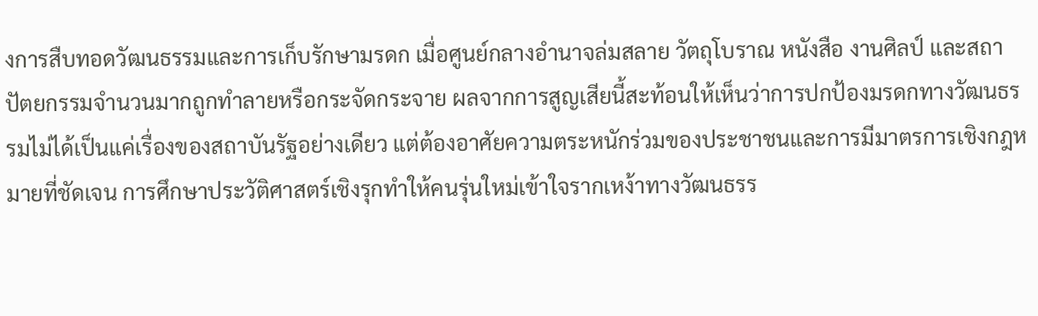งการสืบทอดวัฒนธรรมและการเก็บรักษามรดก เมื่อศูนย์กลางอำนาจล่มสลาย วัตถุโบราณ หนังสือ งานศิลป์ และสถาปัตยกรรมจำนวนมากถูกทำลายหรือกระจัดกระจาย ผลจากการสูญเสียนี้สะท้อนให้เห็นว่าการปกป้องมรดกทางวัฒนธรรมไม่ได้เป็นแค่เรื่องของสถาบันรัฐอย่างเดียว แต่ต้องอาศัยความตระหนักร่วมของประชาชนและการมีมาตรการเชิงกฎหมายที่ชัดเจน การศึกษาประวัติศาสตร์เชิงรุกทำให้คนรุ่นใหม่เข้าใจรากเหง้าทางวัฒนธรร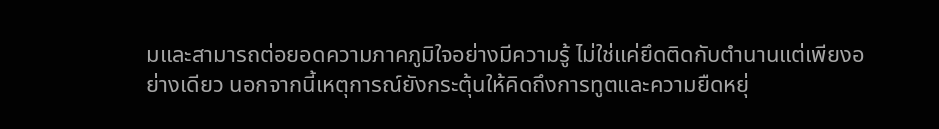มและสามารถต่อยอดความภาคภูมิใจอย่างมีความรู้ ไม่ใช่แค่ยึดติดกับตำนานแต่เพียงอย่างเดียว นอกจากนี้เหตุการณ์ยังกระตุ้นให้คิดถึงการทูตและความยืดหยุ่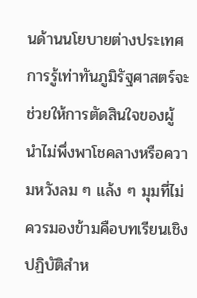นด้านนโยบายต่างประเทศ การรู้เท่าทันภูมิรัฐศาสตร์จะช่วยให้การตัดสินใจของผู้นำไม่พึ่งพาโชคลางหรือความหวังลม ๆ แล้ง ๆ มุมที่ไม่ควรมองข้ามคือบทเรียนเชิงปฏิบัติสำห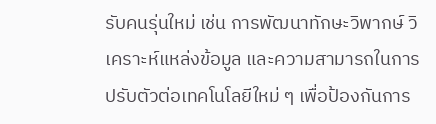รับคนรุ่นใหม่ เช่น การพัฒนาทักษะวิพากษ์ วิเคราะห์แหล่งข้อมูล และความสามารถในการปรับตัวต่อเทคโนโลยีใหม่ ๆ เพื่อป้องกันการ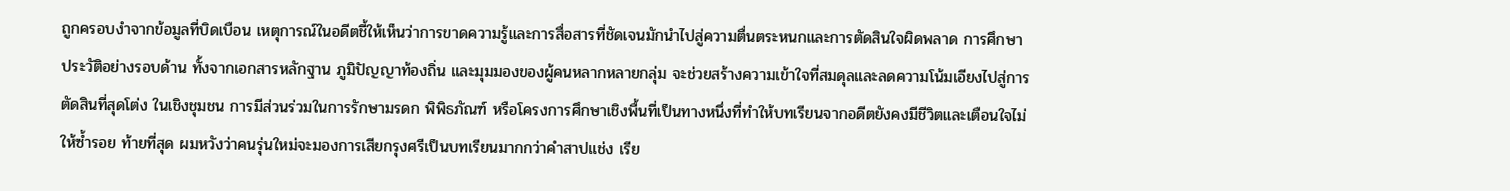ถูกครอบงำจากข้อมูลที่บิดเบือน เหตุการณ์ในอดีตชี้ให้เห็นว่าการขาดความรู้และการสื่อสารที่ชัดเจนมักนำไปสู่ความตื่นตระหนกและการตัดสินใจผิดพลาด การศึกษาประวัติอย่างรอบด้าน ทั้งจากเอกสารหลักฐาน ภูมิปัญญาท้องถิ่น และมุมมองของผู้คนหลากหลายกลุ่ม จะช่วยสร้างความเข้าใจที่สมดุลและลดความโน้มเอียงไปสู่การตัดสินที่สุดโต่ง ในเชิงชุมชน การมีส่วนร่วมในการรักษามรดก พิพิธภัณฑ์ หรือโครงการศึกษาเชิงพื้นที่เป็นทางหนึ่งที่ทำให้บทเรียนจากอดีตยังคงมีชีวิตและเตือนใจไม่ให้ซ้ำรอย ท้ายที่สุด ผมหวังว่าคนรุ่นใหม่จะมองการเสียกรุงศรีเป็นบทเรียนมากกว่าคำสาปแช่ง เรีย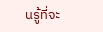นรู้ที่จะ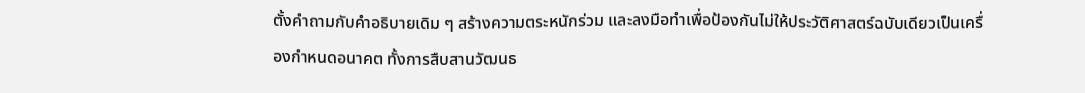ตั้งคำถามกับคำอธิบายเดิม ๆ สร้างความตระหนักร่วม และลงมือทำเพื่อป้องกันไม่ให้ประวัติศาสตร์ฉบับเดียวเป็นเครื่องกำหนดอนาคต ทั้งการสืบสานวัฒนธ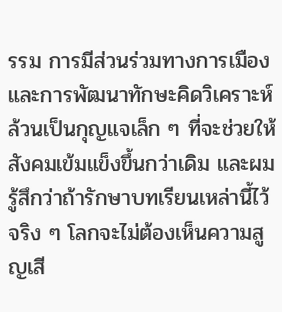รรม การมีส่วนร่วมทางการเมือง และการพัฒนาทักษะคิดวิเคราะห์ ล้วนเป็นกุญแจเล็ก ๆ ที่จะช่วยให้สังคมเข้มแข็งขึ้นกว่าเดิม และผมรู้สึกว่าถ้ารักษาบทเรียนเหล่านี้ไว้จริง ๆ โลกจะไม่ต้องเห็นความสูญเสี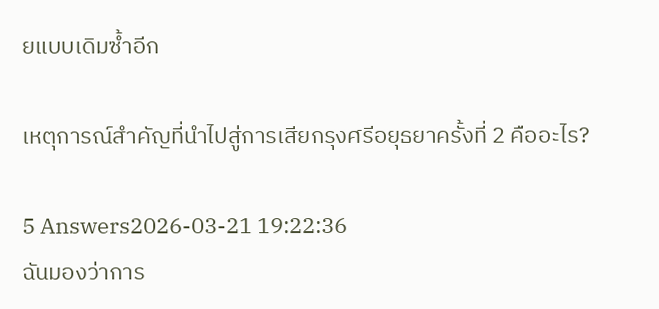ยแบบเดิมซ้ำอีก

เหตุการณ์สำคัญที่นำไปสู่การเสียกรุงศรีอยุธยาครั้งที่ 2 คืออะไร?

5 Answers2026-03-21 19:22:36
ฉันมองว่าการ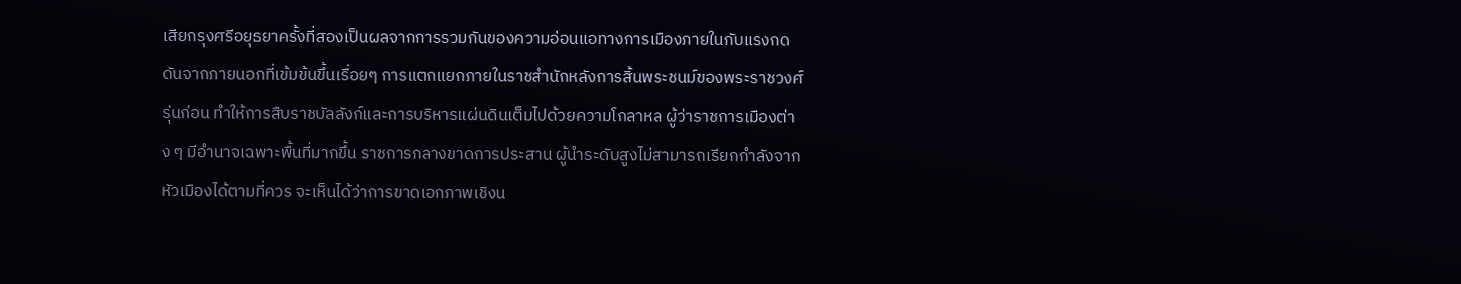เสียกรุงศรีอยุธยาครั้งที่สองเป็นผลจากการรวมกันของความอ่อนแอทางการเมืองภายในกับแรงกดดันจากภายนอกที่เข้มข้นขึ้นเรื่อยๆ การแตกแยกภายในราชสำนักหลังการสิ้นพระชนม์ของพระราชวงศ์รุ่นก่อน ทำให้การสืบราชบัลลังก์และการบริหารแผ่นดินเต็มไปด้วยความโกลาหล ผู้ว่าราชการเมืองต่าง ๆ มีอำนาจเฉพาะพื้นที่มากขึ้น ราชการกลางขาดการประสาน ผู้นำระดับสูงไม่สามารถเรียกกำลังจากหัวเมืองได้ตามที่ควร จะเห็นได้ว่าการขาดเอกภาพเชิงน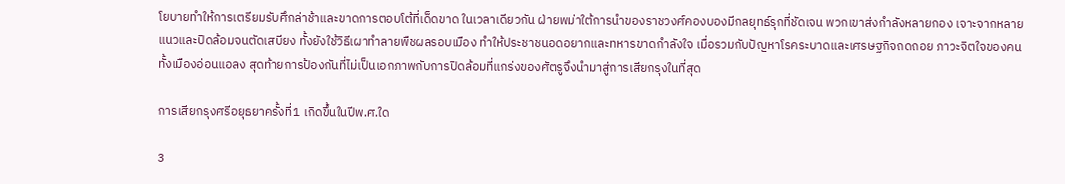โยบายทำให้การเตรียมรับศึกล่าช้าและขาดการตอบโต้ที่เด็ดขาด ในเวลาเดียวกัน ฝ่ายพม่าใต้การนำของราชวงศ์คองบองมีกลยุทธ์รุกที่ชัดเจน พวกเขาส่งกำลังหลายกอง เจาะจากหลายแนวและปิดล้อมจนตัดเสบียง ทั้งยังใช้วิธีเผาทำลายพืชผลรอบเมือง ทำให้ประชาชนอดอยากและทหารขาดกำลังใจ เมื่อรวมกับปัญหาโรคระบาดและเศรษฐกิจถดถอย ภาวะจิตใจของคนทั้งเมืองอ่อนแอลง สุดท้ายการป้องกันที่ไม่เป็นเอกภาพกับการปิดล้อมที่แกร่งของศัตรูจึงนำมาสู่การเสียกรุงในที่สุด

การเสียกรุงศรีอยุธยาครั้งที่1 เกิดขึ้นในปีพ.ศ.ใด

3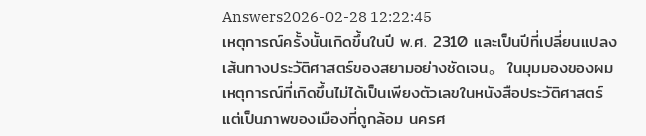Answers2026-02-28 12:22:45
เหตุการณ์ครั้งนั้นเกิดขึ้นในปี พ.ศ. 2310 และเป็นปีที่เปลี่ยนแปลงเส้นทางประวัติศาสตร์ของสยามอย่างชัดเจน。 ในมุมมองของผม เหตุการณ์ที่เกิดขึ้นไม่ได้เป็นเพียงตัวเลขในหนังสือประวัติศาสตร์ แต่เป็นภาพของเมืองที่ถูกล้อม นครศ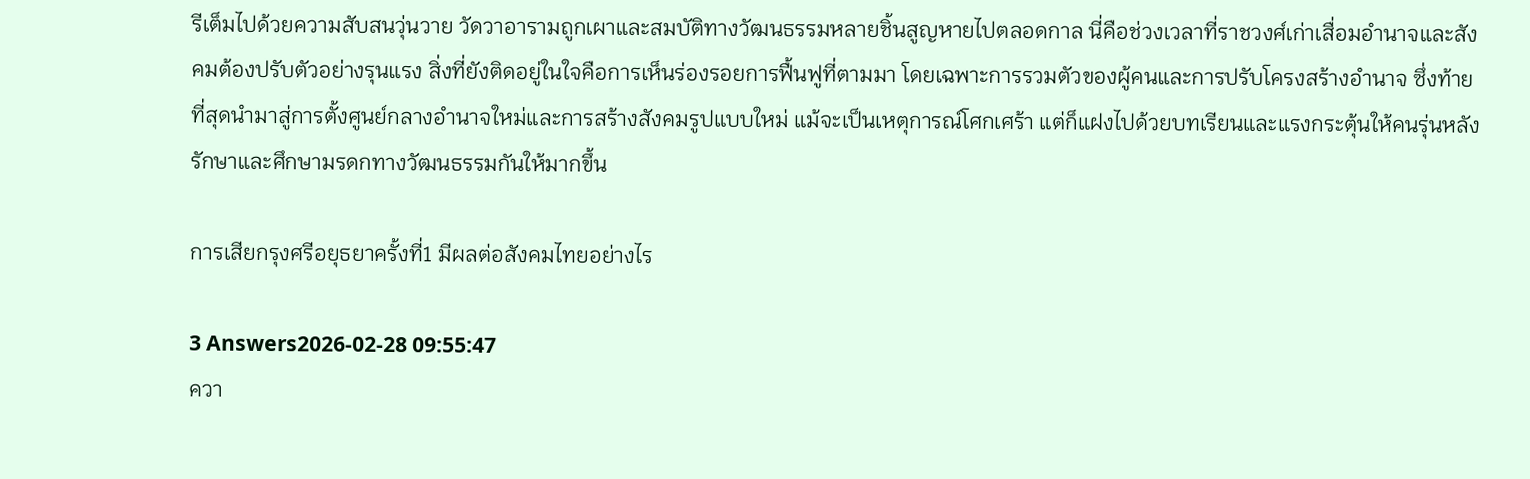รีเต็มไปด้วยความสับสนวุ่นวาย วัดวาอารามถูกเผาและสมบัติทางวัฒนธรรมหลายชิ้นสูญหายไปตลอดกาล นี่คือช่วงเวลาที่ราชวงศ์เก่าเสื่อมอำนาจและสังคมต้องปรับตัวอย่างรุนแรง สิ่งที่ยังติดอยู่ในใจคือการเห็นร่องรอยการฟื้นฟูที่ตามมา โดยเฉพาะการรวมตัวของผู้คนและการปรับโครงสร้างอำนาจ ซึ่งท้ายที่สุดนำมาสู่การตั้งศูนย์กลางอำนาจใหม่และการสร้างสังคมรูปแบบใหม่ แม้จะเป็นเหตุการณ์โศกเศร้า แต่ก็แฝงไปด้วยบทเรียนและแรงกระตุ้นให้คนรุ่นหลังรักษาและศึกษามรดกทางวัฒนธรรมกันให้มากขึ้น

การเสียกรุงศรีอยุธยาครั้งที่1 มีผลต่อสังคมไทยอย่างไร

3 Answers2026-02-28 09:55:47
ควา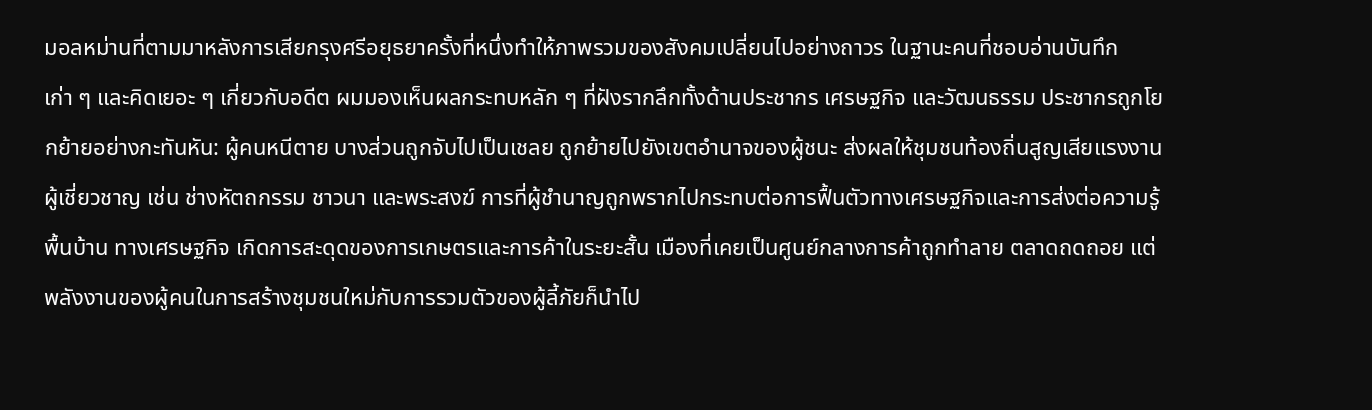มอลหม่านที่ตามมาหลังการเสียกรุงศรีอยุธยาครั้งที่หนึ่งทำให้ภาพรวมของสังคมเปลี่ยนไปอย่างถาวร ในฐานะคนที่ชอบอ่านบันทึกเก่า ๆ และคิดเยอะ ๆ เกี่ยวกับอดีต ผมมองเห็นผลกระทบหลัก ๆ ที่ฝังรากลึกทั้งด้านประชากร เศรษฐกิจ และวัฒนธรรม ประชากรถูกโยกย้ายอย่างกะทันหัน: ผู้คนหนีตาย บางส่วนถูกจับไปเป็นเชลย ถูกย้ายไปยังเขตอำนาจของผู้ชนะ ส่งผลให้ชุมชนท้องถิ่นสูญเสียแรงงานผู้เชี่ยวชาญ เช่น ช่างหัตถกรรม ชาวนา และพระสงฆ์ การที่ผู้ชำนาญถูกพรากไปกระทบต่อการฟื้นตัวทางเศรษฐกิจและการส่งต่อความรู้พื้นบ้าน ทางเศรษฐกิจ เกิดการสะดุดของการเกษตรและการค้าในระยะสั้น เมืองที่เคยเป็นศูนย์กลางการค้าถูกทำลาย ตลาดถดถอย แต่พลังงานของผู้คนในการสร้างชุมชนใหม่กับการรวมตัวของผู้ลี้ภัยก็นำไป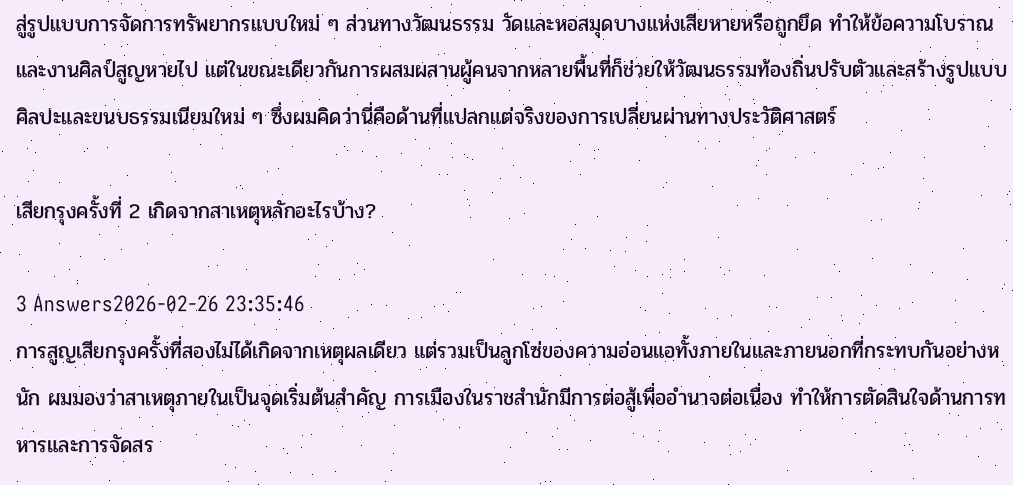สู่รูปแบบการจัดการทรัพยากรแบบใหม่ ๆ ส่วนทางวัฒนธรรม วัดและหอสมุดบางแห่งเสียหายหรือถูกยึด ทำให้ข้อความโบราณและงานศิลป์สูญหายไป แต่ในขณะเดียวกันการผสมผสานผู้คนจากหลายพื้นที่ก็ช่วยให้วัฒนธรรมท้องถิ่นปรับตัวและสร้างรูปแบบศิลปะและขนบธรรมเนียมใหม่ ๆ ซึ่งผมคิดว่านี่คือด้านที่แปลกแต่จริงของการเปลี่ยนผ่านทางประวัติศาสตร์

เสียกรุงครั้งที่ 2 เกิดจากสาเหตุหลักอะไรบ้าง?

3 Answers2026-02-26 23:35:46
การสูญเสียกรุงครั้งที่สองไม่ได้เกิดจากเหตุผลเดียว แต่รวมเป็นลูกโซ่ของความอ่อนแอทั้งภายในและภายนอกที่กระทบกันอย่างหนัก ผมมองว่าสาเหตุภายในเป็นจุดเริ่มต้นสำคัญ การเมืองในราชสำนักมีการต่อสู้เพื่ออำนาจต่อเนื่อง ทำให้การตัดสินใจด้านการทหารและการจัดสร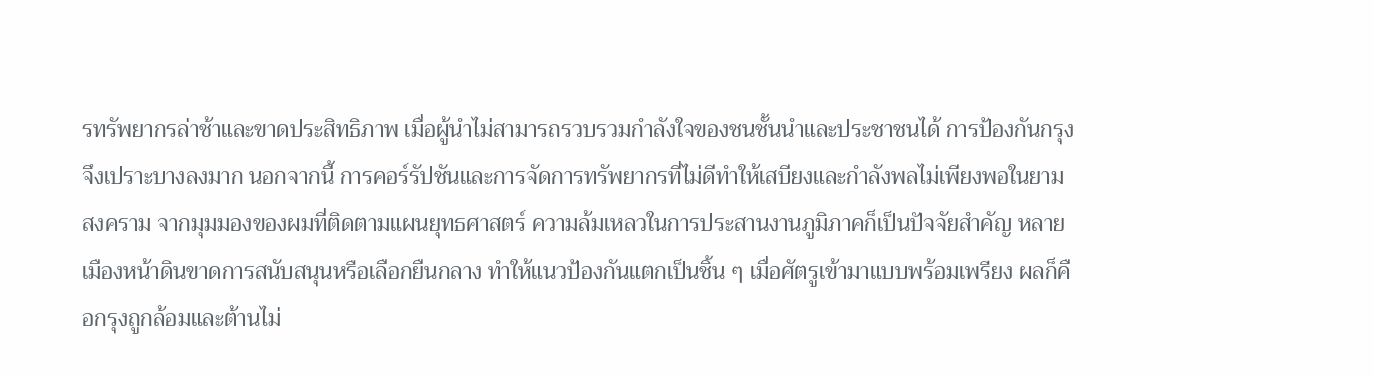รทรัพยากรล่าช้าและขาดประสิทธิภาพ เมื่อผู้นำไม่สามารถรวบรวมกำลังใจของชนชั้นนำและประชาชนได้ การป้องกันกรุงจึงเปราะบางลงมาก นอกจากนี้ การคอร์รัปชันและการจัดการทรัพยากรที่ไม่ดีทำให้เสบียงและกำลังพลไม่เพียงพอในยามสงคราม จากมุมมองของผมที่ติดตามแผนยุทธศาสตร์ ความล้มเหลวในการประสานงานภูมิภาคก็เป็นปัจจัยสำคัญ หลายเมืองหน้าดินขาดการสนับสนุนหรือเลือกยืนกลาง ทำให้แนวป้องกันแตกเป็นชิ้น ๆ เมื่อศัตรูเข้ามาแบบพร้อมเพรียง ผลก็คือกรุงถูกล้อมและต้านไม่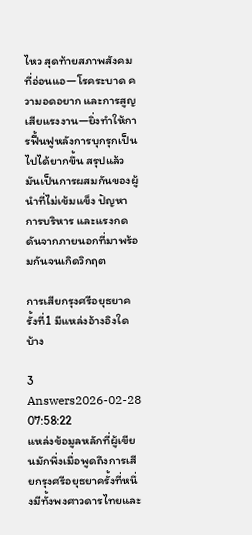ไหว สุดท้ายสภาพสังคมที่อ่อนแอ—โรคระบาด ความอดอยาก และการสูญเสียแรงงาน—ยิ่งทำให้การฟื้นฟูหลังการบุกรุกเป็นไปได้ยากขึ้น สรุปแล้วมันเป็นการผสมกันของผู้นำที่ไม่เข้มแข็ง ปัญหาการบริหาร และแรงกดดันจากภายนอกที่มาพร้อมกันจนเกิดวิกฤต

การเสียกรุงศรีอยุธยาครั้งที่1 มีแหล่งอ้างอิงใดบ้าง

3 Answers2026-02-28 07:58:22
แหล่งข้อมูลหลักที่ผู้เขียนมักพึ่งเมื่อพูดถึงการเสียกรุงศรีอยุธยาครั้งที่หนึ่งมีทั้งพงศาวดารไทยและ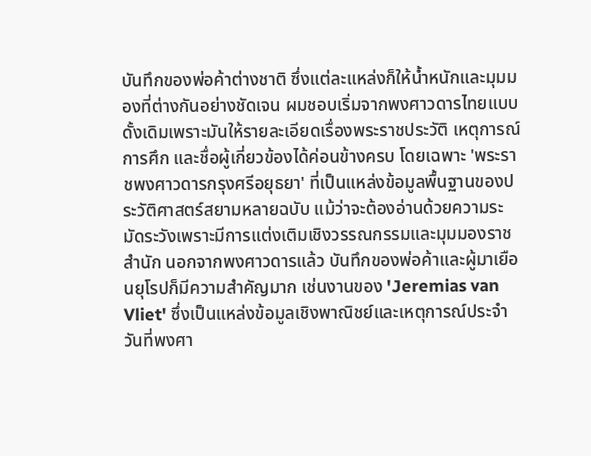บันทึกของพ่อค้าต่างชาติ ซึ่งแต่ละแหล่งก็ให้น้ำหนักและมุมมองที่ต่างกันอย่างชัดเจน ผมชอบเริ่มจากพงศาวดารไทยแบบดั้งเดิมเพราะมันให้รายละเอียดเรื่องพระราชประวัติ เหตุการณ์การศึก และชื่อผู้เกี่ยวข้องได้ค่อนข้างครบ โดยเฉพาะ 'พระราชพงศาวดารกรุงศรีอยุธยา' ที่เป็นแหล่งข้อมูลพื้นฐานของประวัติศาสตร์สยามหลายฉบับ แม้ว่าจะต้องอ่านด้วยความระมัดระวังเพราะมีการแต่งเติมเชิงวรรณกรรมและมุมมองราชสำนัก นอกจากพงศาวดารแล้ว บันทึกของพ่อค้าและผู้มาเยือนยุโรปก็มีความสำคัญมาก เช่นงานของ 'Jeremias van Vliet' ซึ่งเป็นแหล่งข้อมูลเชิงพาณิชย์และเหตุการณ์ประจำวันที่พงศา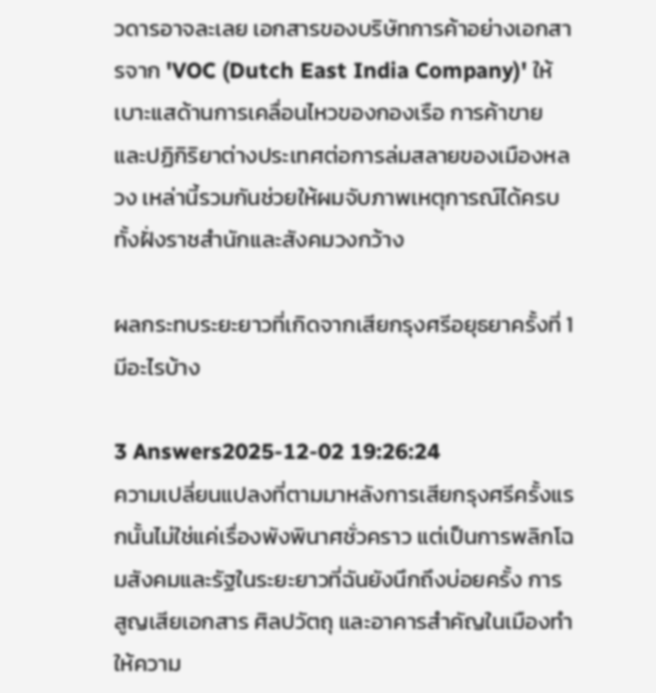วดารอาจละเลย เอกสารของบริษัทการค้าอย่างเอกสารจาก 'VOC (Dutch East India Company)' ให้เบาะแสด้านการเคลื่อนไหวของกองเรือ การค้าขาย และปฏิกิริยาต่างประเทศต่อการล่มสลายของเมืองหลวง เหล่านี้รวมกันช่วยให้ผมจับภาพเหตุการณ์ได้ครบทั้งฝั่งราชสำนักและสังคมวงกว้าง

ผลกระทบระยะยาวที่เกิดจากเสียกรุงศรีอยุธยาครั้งที่ 1 มีอะไรบ้าง

3 Answers2025-12-02 19:26:24
ความเปลี่ยนแปลงที่ตามมาหลังการเสียกรุงศรีครั้งแรกนั้นไม่ใช่แค่เรื่องพังพินาศชั่วคราว แต่เป็นการพลิกโฉมสังคมและรัฐในระยะยาวที่ฉันยังนึกถึงบ่อยครั้ง การสูญเสียเอกสาร ศิลปวัตถุ และอาคารสำคัญในเมืองทำให้ความ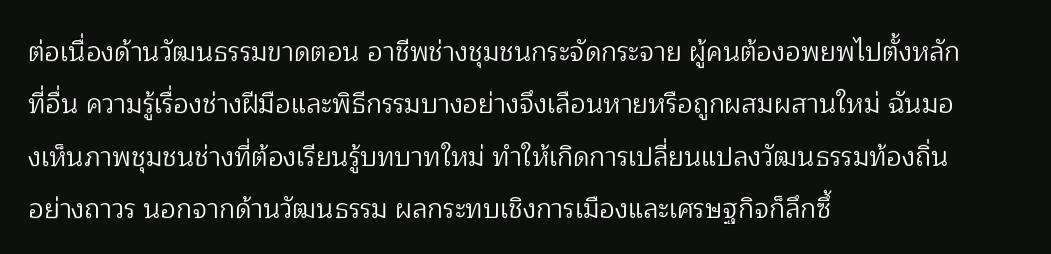ต่อเนื่องด้านวัฒนธรรมขาดตอน อาชีพช่างชุมชนกระจัดกระจาย ผู้คนต้องอพยพไปตั้งหลักที่อื่น ความรู้เรื่องช่างฝีมือและพิธีกรรมบางอย่างจึงเลือนหายหรือถูกผสมผสานใหม่ ฉันมองเห็นภาพชุมชนช่างที่ต้องเรียนรู้บทบาทใหม่ ทำให้เกิดการเปลี่ยนแปลงวัฒนธรรมท้องถิ่นอย่างถาวร นอกจากด้านวัฒนธรรม ผลกระทบเชิงการเมืองและเศรษฐกิจก็ลึกซึ้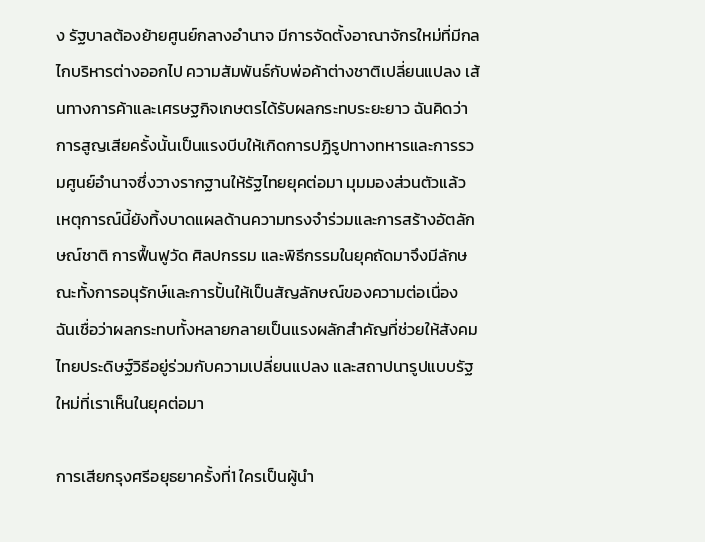ง รัฐบาลต้องย้ายศูนย์กลางอำนาจ มีการจัดตั้งอาณาจักรใหม่ที่มีกลไกบริหารต่างออกไป ความสัมพันธ์กับพ่อค้าต่างชาติเปลี่ยนแปลง เส้นทางการค้าและเศรษฐกิจเกษตรได้รับผลกระทบระยะยาว ฉันคิดว่าการสูญเสียครั้งนั้นเป็นแรงบีบให้เกิดการปฏิรูปทางทหารและการรวมศูนย์อำนาจซึ่งวางรากฐานให้รัฐไทยยุคต่อมา มุมมองส่วนตัวแล้ว เหตุการณ์นี้ยังทิ้งบาดแผลด้านความทรงจำร่วมและการสร้างอัตลักษณ์ชาติ การฟื้นฟูวัด ศิลปกรรม และพิธีกรรมในยุคถัดมาจึงมีลักษณะทั้งการอนุรักษ์และการปั้นให้เป็นสัญลักษณ์ของความต่อเนื่อง ฉันเชื่อว่าผลกระทบทั้งหลายกลายเป็นแรงผลักสำคัญที่ช่วยให้สังคมไทยประดิษฐ์วิธีอยู่ร่วมกับความเปลี่ยนแปลง และสถาปนารูปแบบรัฐใหม่ที่เราเห็นในยุคต่อมา

การเสียกรุงศรีอยุธยาครั้งที่1 ใครเป็นผู้นำ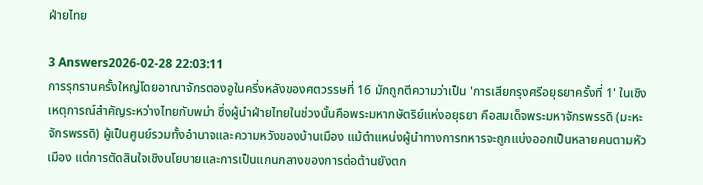ฝ่ายไทย

3 Answers2026-02-28 22:03:11
การรุกรานครั้งใหญ่โดยอาณาจักรตองอูในครึ่งหลังของศตวรรษที่ 16 มักถูกตีความว่าเป็น 'การเสียกรุงศรีอยุธยาครั้งที่ 1' ในเชิงเหตุการณ์สำคัญระหว่างไทยกับพม่า ซึ่งผู้นำฝ่ายไทยในช่วงนั้นคือพระมหากษัตริย์แห่งอยุธยา คือสมเด็จพระมหาจักรพรรดิ (มะหะจักรพรรดิ) ผู้เป็นศูนย์รวมทั้งอำนาจและความหวังของบ้านเมือง แม้ตำแหน่งผู้นำทางการทหารจะถูกแบ่งออกเป็นหลายคนตามหัวเมือง แต่การตัดสินใจเชิงนโยบายและการเป็นแกนกลางของการต่อต้านยังตก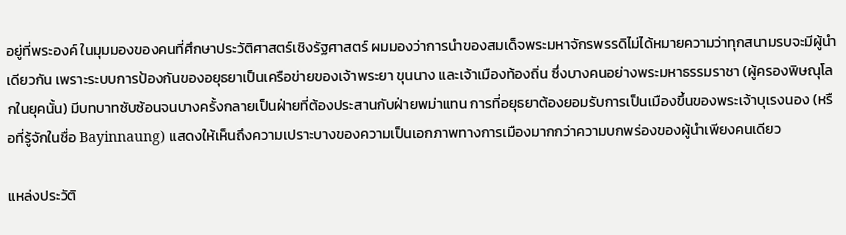อยู่ที่พระองค์ ในมุมมองของคนที่ศึกษาประวัติศาสตร์เชิงรัฐศาสตร์ ผมมองว่าการนำของสมเด็จพระมหาจักรพรรดิไม่ได้หมายความว่าทุกสนามรบจะมีผู้นำเดียวกัน เพราะระบบการป้องกันของอยุธยาเป็นเครือข่ายของเจ้าพระยา ขุนนาง และเจ้าเมืองท้องถิ่น ซึ่งบางคนอย่างพระมหาธรรมราชา (ผู้ครองพิษณุโลกในยุคนั้น) มีบทบาทซับซ้อนจนบางครั้งกลายเป็นฝ่ายที่ต้องประสานกับฝ่ายพม่าแทน การที่อยุธยาต้องยอมรับการเป็นเมืองขึ้นของพระเจ้าบุเรงนอง (หรือที่รู้จักในชื่อ Bayinnaung) แสดงให้เห็นถึงความเปราะบางของความเป็นเอกภาพทางการเมืองมากกว่าความบกพร่องของผู้นำเพียงคนเดียว

แหล่งประวัติ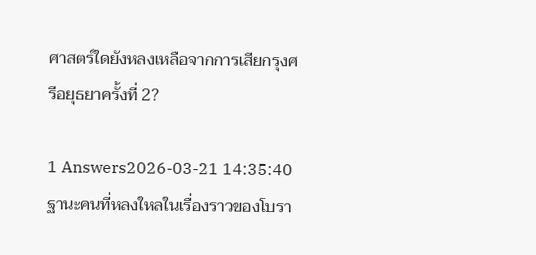ศาสตร์ใดยังหลงเหลือจากการเสียกรุงศรีอยุธยาครั้งที่ 2?

1 Answers2026-03-21 14:35:40
ฐานะคนที่หลงใหลในเรื่องราวของโบรา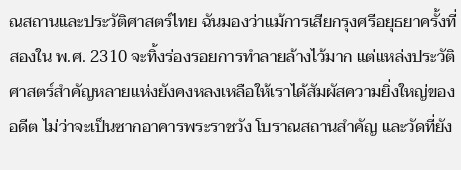ณสถานและประวัติศาสตร์ไทย ฉันมองว่าแม้การเสียกรุงศรีอยุธยาครั้งที่สองใน พ.ศ. 2310 จะทิ้งร่องรอยการทำลายล้างไว้มาก แต่แหล่งประวัติศาสตร์สำคัญหลายแห่งยังคงหลงเหลือให้เราได้สัมผัสความยิ่งใหญ่ของอดีต ไม่ว่าจะเป็นซากอาคารพระราชวัง โบราณสถานสำคัญ และวัดที่ยัง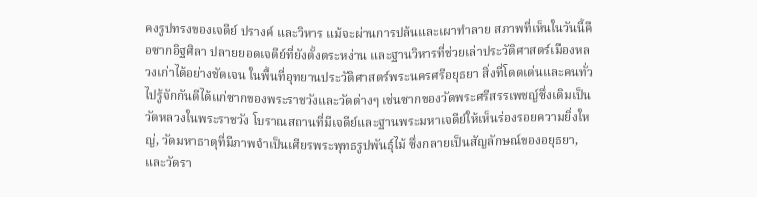คงรูปทรงของเจดีย์ ปรางค์ และวิหาร แม้จะผ่านการปล้นและเผาทำลาย สภาพที่เห็นในวันนี้คือซากอิฐศิลา ปลายยอดเจดีย์ที่ยังตั้งตระหง่าน และฐานวิหารที่ช่วยเล่าประวัติศาสตร์เมืองหลวงเก่าได้อย่างชัดเจน ในพื้นที่อุทยานประวัติศาสตร์พระนครศรีอยุธยา สิ่งที่โดดเด่นและคนทั่วไปรู้จักกันดีได้แก่ซากของพระราชวังและวัดต่างๆ เช่นซากของวัดพระศรีสรรเพชญ์ซึ่งเดิมเป็นวัดหลวงในพระราชวัง โบราณสถานที่มีเจดีย์และฐานพระมหาเจดีย์ให้เห็นร่องรอยความยิ่งใหญ่, วัดมหาธาตุที่มีภาพจำเป็นเศียรพระพุทธรูปพันธุ์ไม้ ซึ่งกลายเป็นสัญลักษณ์ของอยุธยา, และวัดรา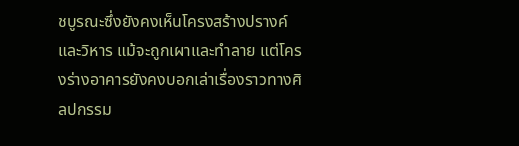ชบูรณะซึ่งยังคงเห็นโครงสร้างปรางค์และวิหาร แม้จะถูกเผาและทำลาย แต่โครงร่างอาคารยังคงบอกเล่าเรื่องราวทางศิลปกรรม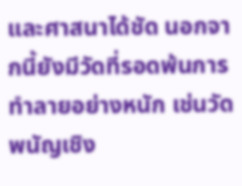และศาสนาได้ชัด นอกจากนี้ยังมีวัดที่รอดพ้นการทำลายอย่างหนัก เช่นวัดพนัญเชิง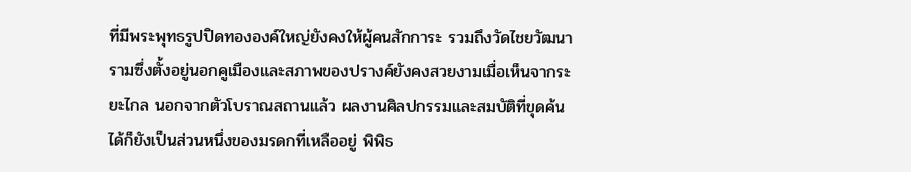ที่มีพระพุทธรูปปิดทององค์ใหญ่ยังคงให้ผู้คนสักการะ รวมถึงวัดไชยวัฒนารามซึ่งตั้งอยู่นอกคูเมืองและสภาพของปรางค์ยังคงสวยงามเมื่อเห็นจากระยะไกล นอกจากตัวโบราณสถานแล้ว ผลงานศิลปกรรมและสมบัติที่ขุดค้นได้ก็ยังเป็นส่วนหนึ่งของมรดกที่เหลืออยู่ พิพิธ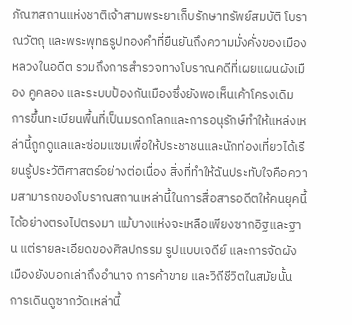ภัณฑสถานแห่งชาติเจ้าสามพระยาเก็บรักษาทรัพย์สมบัติ โบราณวัตถุ และพระพุทธรูปทองคำที่ยืนยันถึงความมั่งคั่งของเมืองหลวงในอดีต รวมถึงการสำรวจทางโบราณคดีที่เผยแผนผังเมือง คูคลอง และระบบป้องกันเมืองซึ่งยังพอเห็นเค้าโครงเดิม การขึ้นทะเบียนพื้นที่เป็นมรดกโลกและการอนุรักษ์ทำให้แหล่งเหล่านี้ถูกดูแลและซ่อมแซมเพื่อให้ประชาชนและนักท่องเที่ยวได้เรียนรู้ประวัติศาสตร์อย่างต่อเนื่อง สิ่งที่ทำให้ฉันประทับใจคือความสามารถของโบราณสถานเหล่านี้ในการสื่อสารอดีตให้คนยุคนี้ได้อย่างตรงไปตรงมา แม้บางแห่งจะเหลือเพียงซากอิฐและฐาน แต่รายละเอียดของศิลปกรรม รูปแบบเจดีย์ และการจัดผังเมืองยังบอกเล่าถึงอำนาจ การค้าขาย และวิถีชีวิตในสมัยนั้น การเดินดูซากวัดเหล่านี้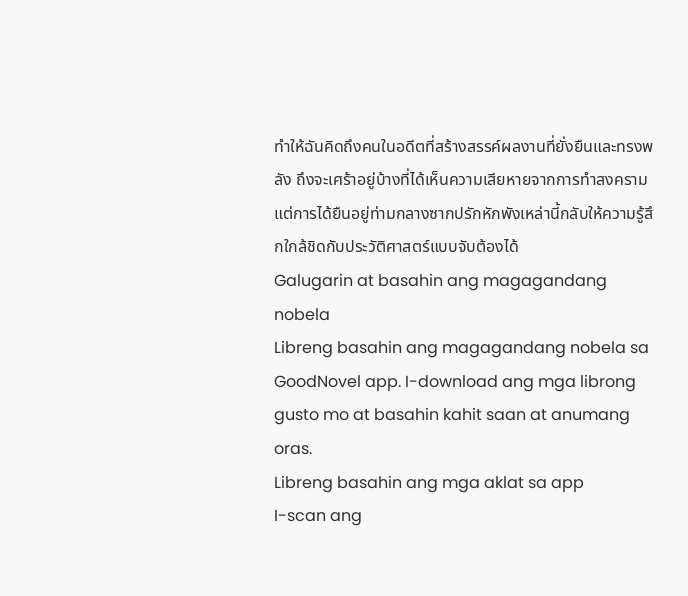ทำให้ฉันคิดถึงคนในอดีตที่สร้างสรรค์ผลงานที่ยั่งยืนและทรงพลัง ถึงจะเศร้าอยู่บ้างที่ได้เห็นความเสียหายจากการทำสงคราม แต่การได้ยืนอยู่ท่ามกลางซากปรักหักพังเหล่านี้กลับให้ความรู้สึกใกล้ชิดกับประวัติศาสตร์แบบจับต้องได้
Galugarin at basahin ang magagandang nobela
Libreng basahin ang magagandang nobela sa GoodNovel app. I-download ang mga librong gusto mo at basahin kahit saan at anumang oras.
Libreng basahin ang mga aklat sa app
I-scan ang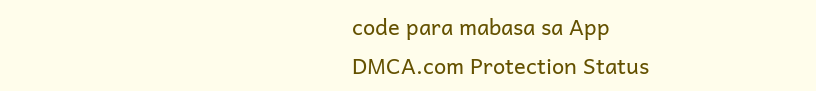code para mabasa sa App
DMCA.com Protection Status